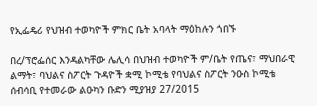የኢፌዴሪ የህዝብ ተወካዮች ምክር ቤት አባላት ማዕከሉን ጎበኙ

በረ/ፕሮፌሰር እንዳልካቸው ሌሊሳ በህዝብ ተወካዮች ም/ቤት የጤና፣ ማህበራዊ ልማት፣ ባህልና ስፖርት ጉዳዮች ቋሚ ኮሚቴ የባህልና ስፖርት ንዑስ ኮሚቴ ሰብሳቢ የተመራው ልዑካን ቡድን ሚያዝያ 27/2015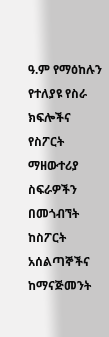ዓ.ም የማዕከሉን የተለያዩ የስራ ክፍሎችና የስፖርት ማዘውተሪያ ስፍራዎችን በመጎብኘት ከስፖርት አሰልጣኞችና ከማናጅመንት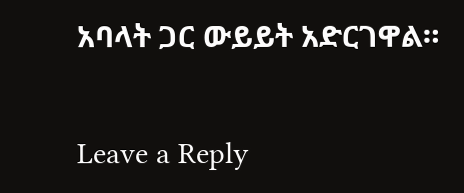አባላት ጋር ውይይት አድርገዋል።

Leave a Reply